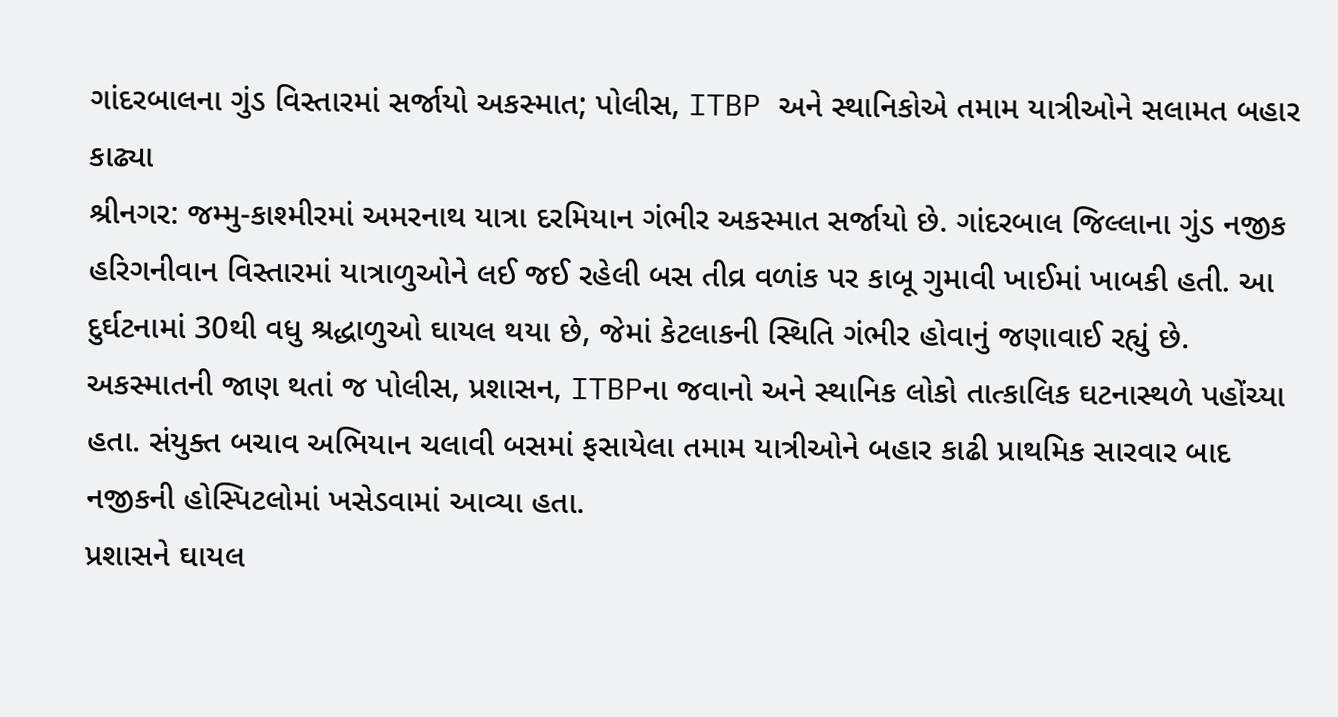ગાંદરબાલના ગુંડ વિસ્તારમાં સર્જાયો અકસ્માત; પોલીસ, ITBP અને સ્થાનિકોએ તમામ યાત્રીઓને સલામત બહાર કાઢ્યા
શ્રીનગર: જમ્મુ-કાશ્મીરમાં અમરનાથ યાત્રા દરમિયાન ગંભીર અકસ્માત સર્જાયો છે. ગાંદરબાલ જિલ્લાના ગુંડ નજીક હરિગનીવાન વિસ્તારમાં યાત્રાળુઓને લઈ જઈ રહેલી બસ તીવ્ર વળાંક પર કાબૂ ગુમાવી ખાઈમાં ખાબકી હતી. આ દુર્ઘટનામાં 30થી વધુ શ્રદ્ધાળુઓ ઘાયલ થયા છે, જેમાં કેટલાકની સ્થિતિ ગંભીર હોવાનું જણાવાઈ રહ્યું છે.
અકસ્માતની જાણ થતાં જ પોલીસ, પ્રશાસન, ITBPના જવાનો અને સ્થાનિક લોકો તાત્કાલિક ઘટનાસ્થળે પહોંચ્યા હતા. સંયુક્ત બચાવ અભિયાન ચલાવી બસમાં ફસાયેલા તમામ યાત્રીઓને બહાર કાઢી પ્રાથમિક સારવાર બાદ નજીકની હોસ્પિટલોમાં ખસેડવામાં આવ્યા હતા.
પ્રશાસને ઘાયલ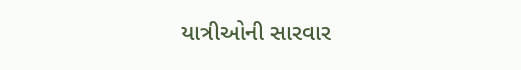યાત્રીઓની સારવાર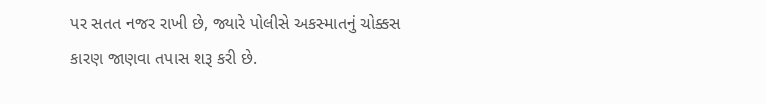પર સતત નજર રાખી છે, જ્યારે પોલીસે અકસ્માતનું ચોક્કસ કારણ જાણવા તપાસ શરૂ કરી છે.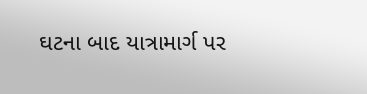ઘટના બાદ યાત્રામાર્ગ પર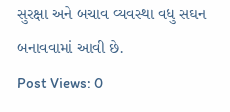સુરક્ષા અને બચાવ વ્યવસ્થા વધુ સઘન બનાવવામાં આવી છે.
Post Views: 0